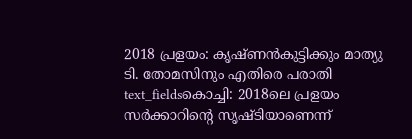2018 പ്രളയം: കൃഷ്ണൻകുട്ടിക്കും മാത്യു ടി. തോമസിനും എതിരെ പരാതി
text_fieldsകൊച്ചി: 2018ലെ പ്രളയം സർക്കാറിന്റെ സൃഷ്ടിയാണെന്ന്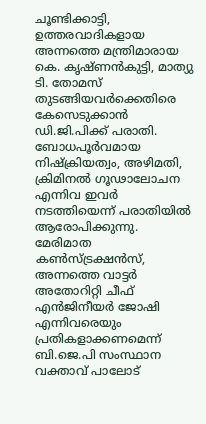ചൂണ്ടിക്കാട്ടി, ഉത്തരവാദികളായ അന്നത്തെ മന്ത്രിമാരായ കെ. കൃഷ്ണൻകുട്ടി, മാത്യു ടി. തോമസ് തുടങ്ങിയവർക്കെതിരെ കേസെടുക്കാൻ ഡി.ജി.പിക്ക് പരാതി. ബോധപൂർവമായ നിഷ്ക്രിയത്വം, അഴിമതി, ക്രിമിനൽ ഗൂഢാലോചന എന്നിവ ഇവർ നടത്തിയെന്ന് പരാതിയിൽ ആരോപിക്കുന്നു. മേരിമാത കൺസ്ട്രക്ഷൻസ്, അന്നത്തെ വാട്ടർ അതോറിറ്റി ചീഫ് എൻജിനീയർ ജോഷി എന്നിവരെയും പ്രതികളാക്കണമെന്ന് ബി.ജെ.പി സംസ്ഥാന വക്താവ് പാലോട്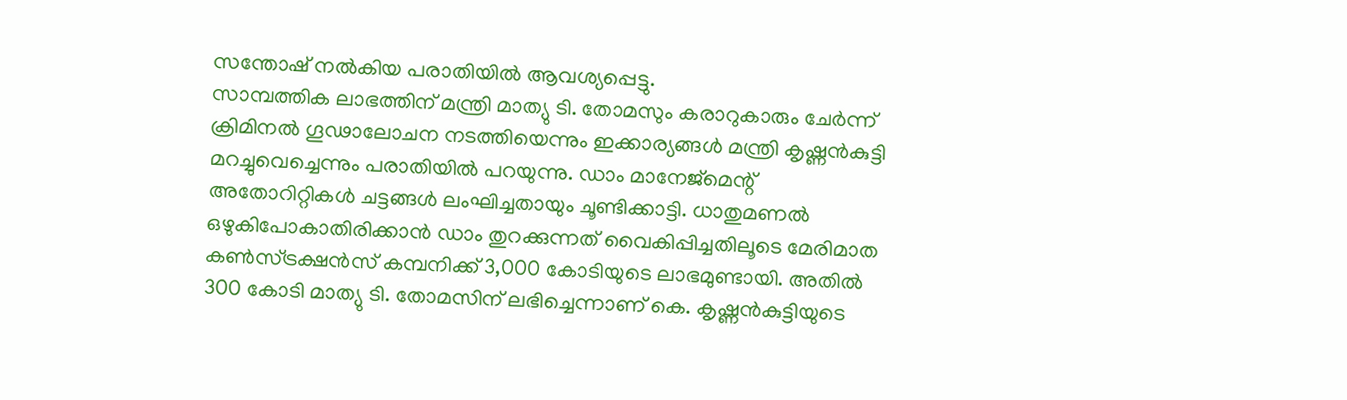സന്തോഷ് നൽകിയ പരാതിയിൽ ആവശ്യപ്പെട്ടു.
സാമ്പത്തിക ലാഭത്തിന് മന്ത്രി മാത്യു ടി. തോമസും കരാറുകാരും ചേർന്ന് ക്രിമിനൽ ഗൂഢാലോചന നടത്തിയെന്നും ഇക്കാര്യങ്ങൾ മന്ത്രി കൃഷ്ണൻകുട്ടി മറച്ചുവെച്ചെന്നും പരാതിയിൽ പറയുന്നു. ഡാം മാനേജ്മെന്റ് അതോറിറ്റികൾ ചട്ടങ്ങൾ ലംഘിച്ചതായും ചൂണ്ടിക്കാട്ടി. ധാതുമണൽ ഒഴുകിപോകാതിരിക്കാൻ ഡാം തുറക്കുന്നത് വൈകിപ്പിച്ചതിലൂടെ മേരിമാത കൺസ്ട്രക്ഷൻസ് കമ്പനിക്ക് 3,000 കോടിയുടെ ലാഭമുണ്ടായി. അതിൽ 300 കോടി മാത്യു ടി. തോമസിന് ലഭിച്ചെന്നാണ് കെ. കൃഷ്ണൻകുട്ടിയുടെ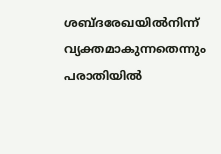ശബ്ദരേഖയിൽനിന്ന് വ്യക്തമാകുന്നതെന്നും പരാതിയിൽ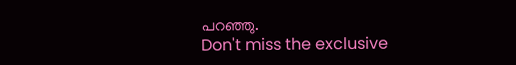പറഞ്ഞു.
Don't miss the exclusive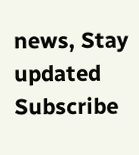news, Stay updated
Subscribe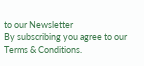to our Newsletter
By subscribing you agree to our Terms & Conditions.